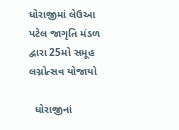ધોરાજીમાં લેઉઆ પટેલ જાગૃતિ મંડળ દ્વારા 25મો સમૂહ લગ્નોત્સવ યોજાયો

  ધોરાજીનાં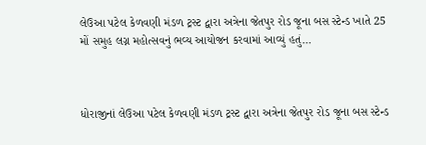લેઉઆ પટેલ કેળવણી મંડળ ટ્રસ્ટ દ્વારા અત્રેના જેતપુર રોડ જૂના બસ સ્ટેન્ડ ખાતે 25 મોં સમુહ લગ્ન મહોત્સવનું ભવ્ય આયોજન કરવામાં આવ્યું હતું…



ધોરાજીનાં લેઉઆ પટેલ કેળવણી મંડળ ટ્રસ્ટ દ્વારા અત્રેના જેતપુર રોડ જૂના બસ સ્ટેન્ડ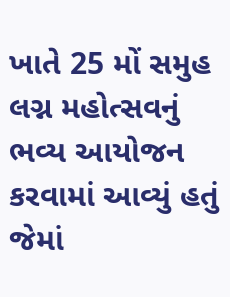ખાતે 25 મોં સમુહ લગ્ન મહોત્સવનું ભવ્ય આયોજન કરવામાં આવ્યું હતું જેમાં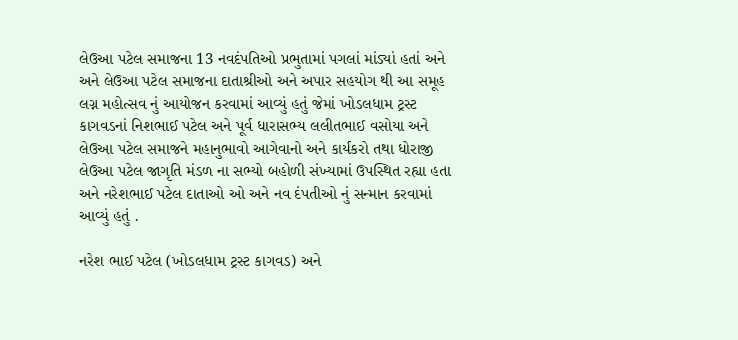લેઉઆ પટેલ સમાજના 13 નવદંપતિઓ પ્રભુતામાં પગલાં માંડ્યાં હતાં અને અને લેઉઆ પટેલ સમાજના દાતાશ્રીઓ અને અપાર સહયોગ થી આ સમૂહ લગ્ન મહોત્સવ નું આયોજન કરવામાં આવ્યું હતું જેમાં ખોડલધામ ટ્રસ્ટ કાગવડનાં નિશભાઈ પટેલ અને પૂર્વ ધારાસભ્ય લલીતભાઈ વસોયા અને લેઉઆ પટેલ સમાજને મહાનુભાવો આગેવાનો અને કાર્યકરો તથા ધોરાજી લેઉઆ પટેલ જાગૃતિ મંડળ ના સભ્યો બહોળી સંખ્યામાં ઉપસ્થિત રહ્યા હતા અને નરેશભાઈ પટેલ દાતાઓ ઓ અને નવ દંપતીઓ નું સન્માન કરવામાં આવ્યું હતું .

નરેશ ભાઈ પટેલ (ખોડલધામ ટ્રસ્ટ કાગવડ) અને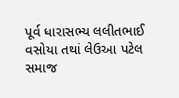પૂર્વ ધારાસભ્ય લલીતભાઈ વસોયા તથાં લેઉઆ પટેલ સમાજ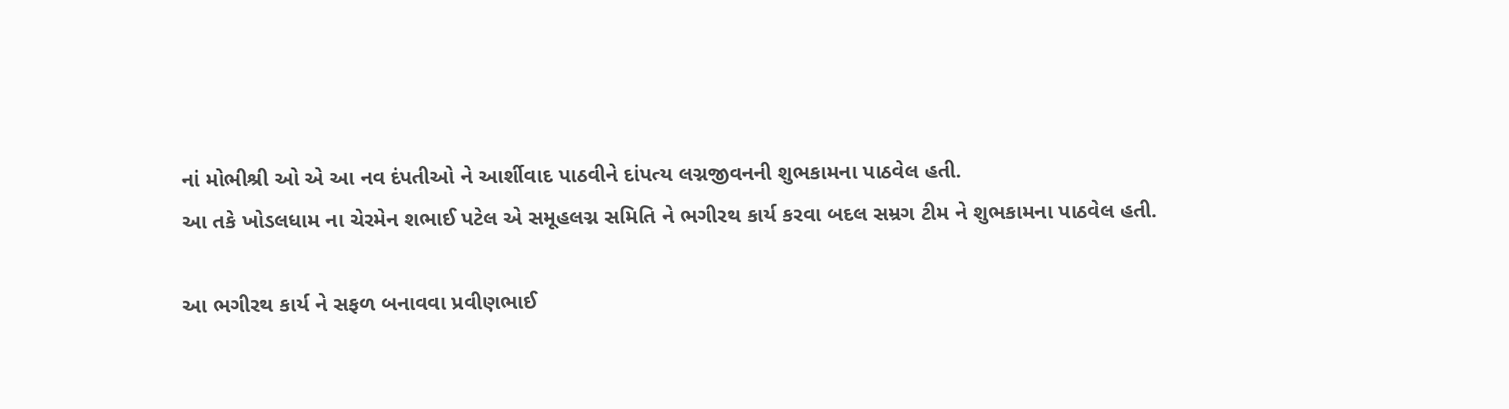નાં મોભીશ્રી ઓ એ આ નવ દંપતીઓ ને આર્શીવાદ પાઠવીને દાંપત્ય લગ્નજીવનની શુભકામના પાઠવેલ હતી.
આ તકે ખોડલધામ ના ચેરમેન શભાઈ પટેલ એ સમૂહલગ્ન સમિતિ ને ભગીરથ કાર્ય કરવા બદલ સમ્રગ ટીમ ને શુભકામના પાઠવેલ હતી.

આ ભગીરથ કાર્ય ને સફળ બનાવવા પ્રવીણભાઈ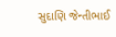સુદાણિ જેન્તીભાઈ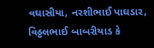વઘાસીયા, નરશીભાઈ પાઘડાર, વિઠ્ઠલભાઈ બાબરીયાડ કે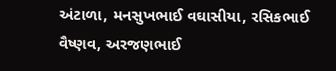અંટાળા, મનસુખભાઈ વઘાસીયા, રસિકભાઈ વૈષ્ણવ, અરજણભાઈ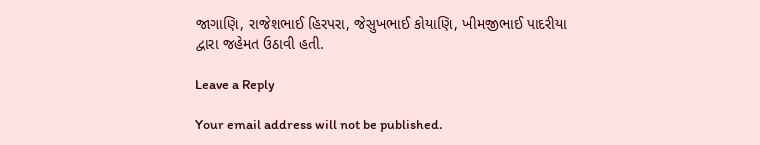જાગાણિ, રાજેશભાઈ હિરપરા, જેસુખભાઈ કોયાણિ, ખીમજીભાઈ પાદરીયા દ્વારા જહેમત ઉઠાવી હતી.

Leave a Reply

Your email address will not be published.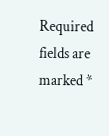Required fields are marked *